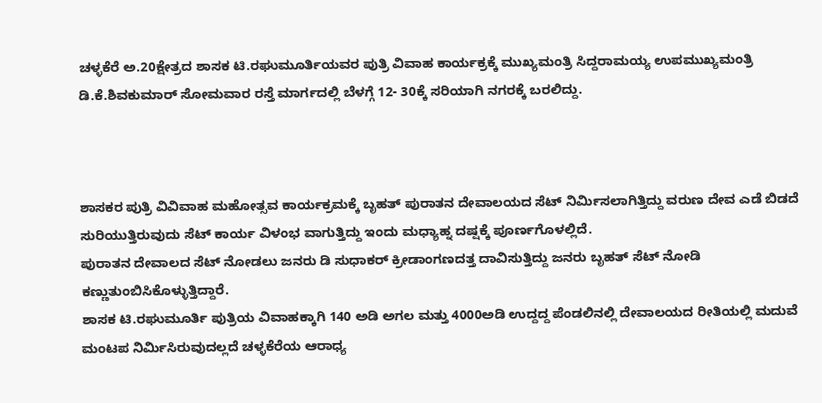ಚಳ್ಳಕೆರೆ ಅ.20ಕ್ಷೇತ್ರದ ಶಾಸಕ ಟಿ.ರಘುಮೂರ್ತಿಯವರ ಪುತ್ರಿ ವಿವಾಹ ಕಾರ್ಯಕ್ರಕ್ಕೆ ಮುಖ್ಯಮಂತ್ರಿ ಸಿದ್ದರಾಮಯ್ಯ ಉಪಮುಖ್ಯಮಂತ್ರಿ ಡಿ.ಕೆ.ಶಿವಕುಮಾರ್ ಸೋಮವಾರ ರಸ್ತೆ ಮಾರ್ಗದಲ್ಲಿ ಬೆಳಗ್ಗೆ 12- 30ಕ್ಕೆ ಸರಿಯಾಗಿ ನಗರಕ್ಕೆ ಬರಲಿದ್ದು.



ಶಾಸಕರ ಪುತ್ರಿ ವಿವಿವಾಹ ಮಹೋತ್ಸವ ಕಾರ್ಯಕ್ರಮಕ್ಕೆ ಬೃಹತ್ ಪುರಾತನ ದೇವಾಲಯದ ಸೆಟ್ ನಿರ್ಮಿಸಲಾಗಿತ್ತಿದ್ದು ವರುಣ ದೇವ ಎಡೆ ಬಿಡದೆ ಸುರಿಯುತ್ತಿರುವುದು ಸೆಟ್ ಕಾರ್ಯ ವಿಳಂಭ ವಾಗುತ್ತಿದ್ದು ಇಂದು ಮಧ್ಯಾಹ್ನ ದಷ್ಷಕ್ಕೆ ಪೂರ್ಣಗೊಳಲ್ಲಿದೆ.
ಪುರಾತನ ದೇವಾಲದ ಸೆಟ್ ನೋಡಲು ಜನರು ಡಿ ಸುಧಾಕರ್ ಕ್ರೀಡಾಂಗಣದತ್ತ ದಾವಿಸುತ್ತಿದ್ದು ಜನರು ಬೃಹತ್ ಸೆಟ್ ನೋಡಿ ಕಣ್ಣುತುಂಬಿಸಿಕೊಳ್ಳುತ್ತಿದ್ದಾರೆ.
ಶಾಸಕ ಟಿ.ರಘುಮೂರ್ತಿ ಪುತ್ರಿಯ ವಿವಾಹಕ್ಕಾಗಿ 140 ಅಡಿ ಅಗಲ ಮತ್ತು 4000ಅಡಿ ಉದ್ದದ್ದ ಪೆಂಡಲಿನಲ್ಲಿ ದೇವಾಲಯದ ರೀತಿಯಲ್ಲಿ ಮದುವೆ ಮಂಟಪ ನಿರ್ಮಿಸಿರುವುದಲ್ಲದೆ ಚಳ್ಳಕೆರೆಯ ಆರಾಧ್ಯ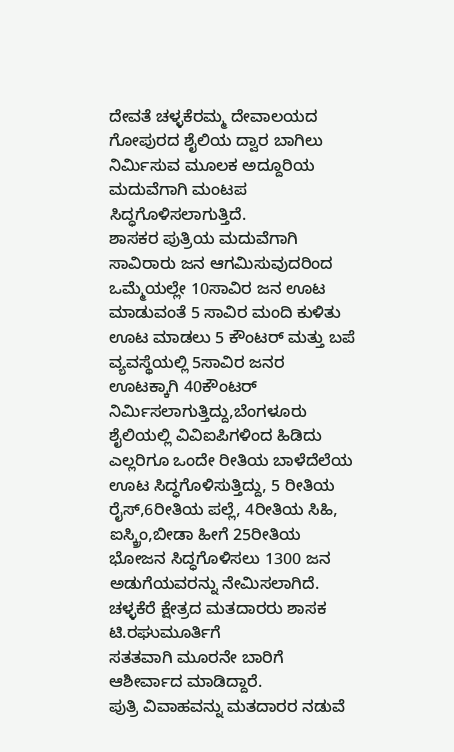ದೇವತೆ ಚಳ್ಳಕೆರಮ್ಮ ದೇವಾಲಯದ ಗೋಪುರದ ಶೈಲಿಯ ದ್ವಾರ ಬಾಗಿಲು ನಿರ್ಮಿಸುವ ಮೂಲಕ ಅದ್ದೂರಿಯ ಮದುವೆಗಾಗಿ ಮಂಟಪ ಸಿದ್ಧಗೊಳಿಸಲಾಗುತ್ತಿದೆ.
ಶಾಸಕರ ಪುತ್ರಿಯ ಮದುವೆಗಾಗಿ ಸಾವಿರಾರು ಜನ ಆಗಮಿಸುವುದರಿಂದ ಒಮ್ಮೆಯಲ್ಲೇ 10ಸಾವಿರ ಜನ ಊಟ ಮಾಡುವಂತೆ 5 ಸಾವಿರ ಮಂದಿ ಕುಳಿತು ಊಟ ಮಾಡಲು 5 ಕೌಂಟರ್ ಮತ್ತು ಬಪೆ ವ್ಯವಸ್ಥೆಯಲ್ಲಿ 5ಸಾವಿರ ಜನರ ಊಟಕ್ಕಾಗಿ 40ಕೌಂಟರ್ ನಿರ್ಮಿಸಲಾಗುತ್ತಿದ್ದು,ಬೆಂಗಳೂರು ಶೈಲಿಯಲ್ಲಿ ವಿವಿಐಪಿಗಳಿಂದ ಹಿಡಿದು ಎಲ್ಲರಿಗೂ ಒಂದೇ ರೀತಿಯ ಬಾಳೆದೆಲೆಯ ಊಟ ಸಿದ್ಧಗೊಳಿಸುತ್ತಿದ್ದು, 5 ರೀತಿಯ ರೈಸ್,6ರೀತಿಯ ಪಲ್ಲೆ, 4ರೀತಿಯ ಸಿಹಿ, ಐಸ್ಕ್ರಿಂ,ಬೀಡಾ ಹೀಗೆ 25ರೀತಿಯ ಭೋಜನ ಸಿದ್ಧಗೊಳಿಸಲು 1300 ಜನ ಅಡುಗೆಯವರನ್ನು ನೇಮಿಸಲಾಗಿದೆ.
ಚಳ್ಳಕೆರೆ ಕ್ಷೇತ್ರದ ಮತದಾರರು ಶಾಸಕ ಟಿ.ರಘುಮೂರ್ತಿಗೆ
ಸತತವಾಗಿ ಮೂರನೇ ಬಾರಿಗೆ ಆಶೀರ್ವಾದ ಮಾಡಿದ್ದಾರೆ.
ಪುತ್ರಿ ವಿವಾಹವನ್ನು ಮತದಾರರ ನಡುವೆ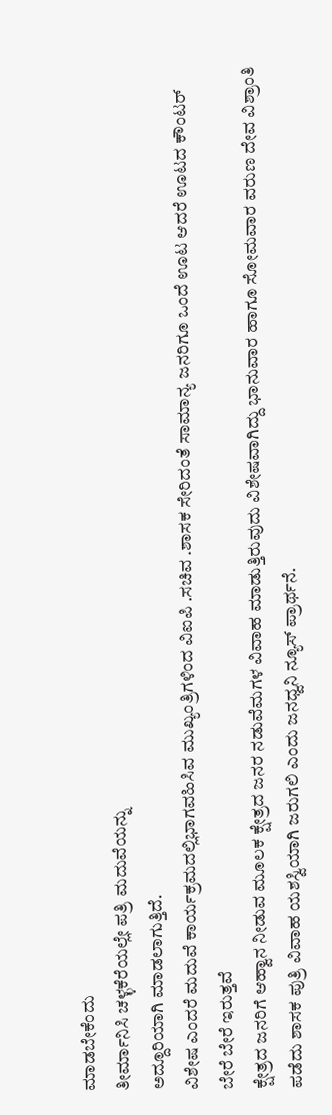ಮಾಡಬೇಕೆಂದು
ತೀರ್ಮಾನಿಸಿ ಚಳ್ಳಕೆರೆಯಲ್ಲೇ ಪತ್ರಿ ಮದುವೆಯನ್ನು
ಅದ್ದೂರಿಯಾಗಿ ಮಾಡಲಾಗುತ್ತಿದೆ.
ವಿಶೇಷ ಎಂದರೆ ಮದುವೆ ಕಾರ್ಯಕ್ರಮದಲ್ಲಿಭಾಗವಹಿಸಿವ ಮುಖ್ಯಂತ್ರಿಗಳಿಂದ ವಿಐಪಿ .ಸಚಿವ .ಶಾಸಕ ಸೇರಿದಂತೆ ಸಾಮಾನ್ಯ ಜನರಿಗೂ ಒಂದೆ ಊಟ ಆದರೆ ಊಟದ ಕೌಂಟರ್ ಬೇರೆ ಬೇರೆ ಇರುತ್ತವೆ
ಕ್ಷೇತ್ರದ ಜನರಿಗೆ ಆಹ್ವಾನ ನೀಡುವ ಮೂಲಕ ಕ್ಷೇತ್ರದ ಜನರ ನಡುವೆಮಗಳ ವಿವಾಹ ಮಾಡುತ್ತಿರುವುದು ವಿಶೇಷವಾಗಿದ್ದು ಭಾನುವಾರ ಹಾಗೂ ಸೋಮವಾರ ವರುಣ ದೇವ ವಿಶ್ರಾಂತಿ ಪಡೆದು ಶಾಸಕ ಪುತ್ರಿ ವಿವಾಹ ಯಶಸ್ವಿಯಾಗಿ ಜರುಗಲಿ ಎಂದು ಜನಧ್ವನಿ ನ್ಯೂಸ್ ಪ್ರಾರ್ಥನೆ.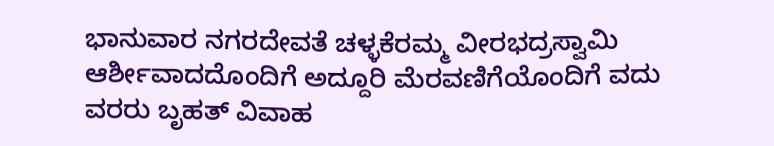ಭಾನುವಾರ ನಗರದೇವತೆ ಚಳ್ಳಕೆರಮ್ಮ ವೀರಭದ್ರಸ್ವಾಮಿ ಆರ್ಶೀವಾದದೊಂದಿಗೆ ಅದ್ದೂರಿ ಮೆರವಣಿಗೆಯೊಂದಿಗೆ ವದು ವರರು ಬೃಹತ್ ವಿವಾಹ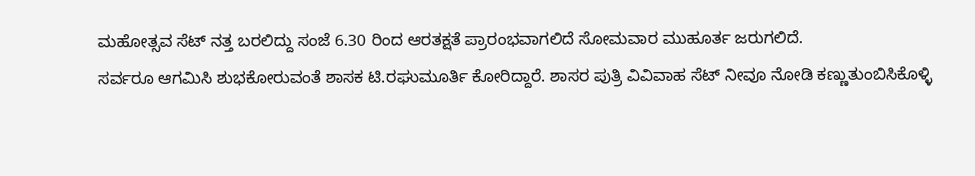ಮಹೋತ್ಸವ ಸೆಟ್ ನತ್ತ ಬರಲಿದ್ದು ಸಂಜೆ 6.30 ರಿಂದ ಆರತಕ್ಷತೆ ಪ್ರಾರಂಭವಾಗಲಿದೆ ಸೋಮವಾರ ಮುಹೂರ್ತ ಜರುಗಲಿದೆ.
ಸರ್ವರೂ ಆಗಮಿಸಿ ಶುಭಕೋರುವಂತೆ ಶಾಸಕ ಟಿ.ರಘುಮೂರ್ತಿ ಕೋರಿದ್ದಾರೆ. ಶಾಸರ ಪುತ್ರಿ ವಿವಿವಾಹ ಸೆಟ್ ನೀವೂ ನೋಡಿ ಕಣ್ಣುತುಂಬಿಸಿಕೊಳ್ಳಿ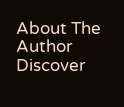About The Author
Discover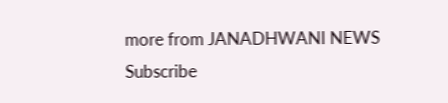more from JANADHWANI NEWS
Subscribe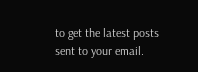to get the latest posts sent to your email.